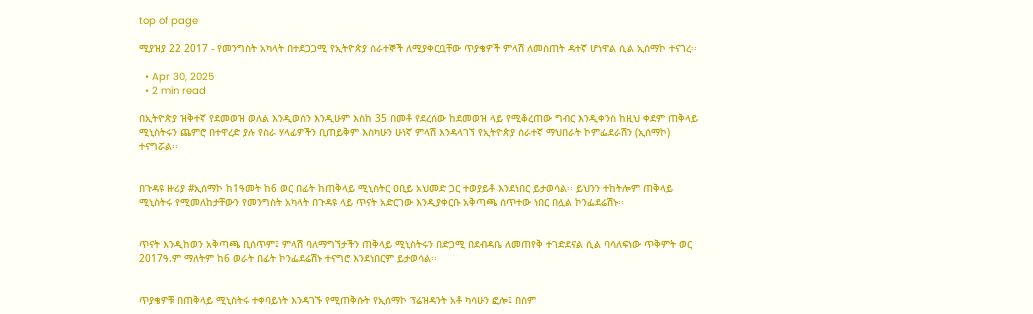top of page

ሚያዝያ 22 2017 - የመንግስት አካላት በተደጋጋሚ የኢትዮጵያ ሰራተኞች ለሚያቀርቧቸው ጥያቄዎች ምላሽ ለመስጠት ዳተኛ ሆነዋል ሲል ኢሰማኮ ተናገረ፡፡

  • Apr 30, 2025
  • 2 min read

በኢትዮጵያ ዝቅተኛ የደመወዝ ወለል እንዲወሰን እንዲሁም እስከ 35 በመቶ የደረሰው ከደመወዝ ላይ የሚቆረጠው ግብር እንዲቀንስ ከዚህ ቀደም ጠቅላይ ሚኒስትሩን ጨምሮ በተዋረድ ያሉ የስራ ሃላፊዎችን ቢጠይቅም እስካሁን ሁነኛ ምላሽ እንዳላገኘ የኢትዮጵያ ሰራተኛ ማህበራት ኮምፌደራሽን (ኢሰማኮ) ተናግሯል፡፡


በጉዳዩ ዙሪያ #ኢሰማኮ ከ1ዓመት ከ6 ወር በፊት ከጠቅላይ ሚኒስትር ዐቢይ አህመድ ጋር ተወያይቶ እንደነበር ይታወሳል፡፡ ይህንን ተከትሎም ጠቅላይ ሚኒስትሩ የሚመለከታቸውን የመንግስት አካላት በጉዳዩ ላይ ጥናት አድርገው እንዲያቀርቡ አቅጣጫ ሰጥተው ነበር በሏል ኮንፌደሬሽኑ፡፡


ጥናት እንዲከወን አቅጣጫ ቢሰጥም፤ ምላሽ ባለማግኘታችን ጠቅላይ ሚኒስትሩን በድጋሚ በደብዳቤ ለመጠየቅ ተገድደናል ሲል ባሳለፍነው ጥቅምት ወር 2017ዓ.ም ማለትም ከ6 ወራት በፊት ኮንፌደሬሽኑ ተናግሮ እንደነበርም ይታወሳል፡፡


ጥያቄዎቹ በጠቅላይ ሚኒስትሩ ተቀባይነት እንዳገኙ የሚጠቅሱት የኢሰማኮ ፕሬዝዳንት አቶ ካሳሁን ፎሎ፤ በስም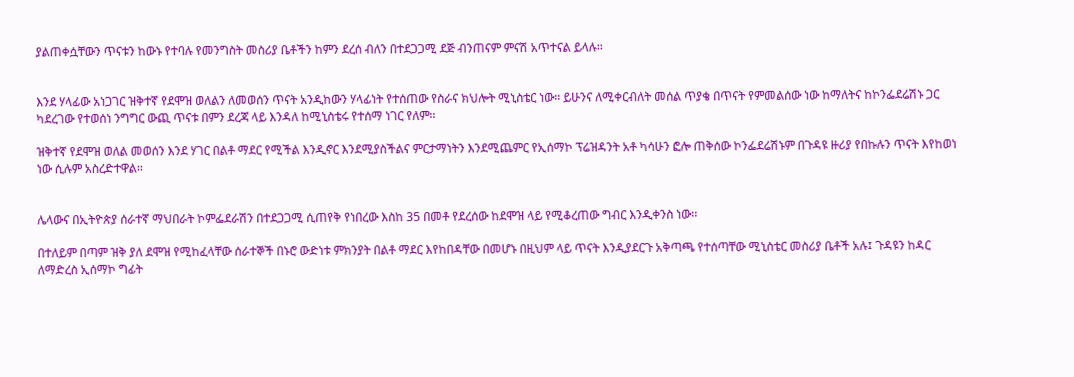ያልጠቀሷቸውን ጥናቱን ከውኑ የተባሉ የመንግስት መስሪያ ቤቶችን ከምን ደረሰ ብለን በተደጋጋሚ ደጅ ብንጠናም ምናሽ አጥተናል ይላሉ፡፡


እንደ ሃላፊው አነጋገር ዝቅተኛ የደሞዝ ወለልን ለመወሰን ጥናት አንዲከውን ሃላፊነት የተሰጠው የስራና ክህሎት ሚኒስቴር ነው፡፡ ይሁንና ለሚቀርብለት መሰል ጥያቄ በጥናት የምመልሰው ነው ከማለትና ከኮንፌደሬሽኑ ጋር ካደረገው የተወሰነ ንግግር ውጪ ጥናቱ በምን ደረጃ ላይ እንዳለ ከሚኒስቴሩ የተሰማ ነገር የለም፡፡

ዝቅተኛ የደሞዝ ወለል መወሰን እንደ ሃገር በልቶ ማደር የሚችል እንዲኖር እንደሚያስችልና ምርታማነትን እንደሚጨምር የኢሰማኮ ፕሬዝዳንት አቶ ካሳሁን ፎሎ ጠቅሰው ኮንፌደሬሽኑም በጉዳዩ ዙሪያ የበኩሉን ጥናት እየከወነ ነው ሲሉም አስረድተዋል፡፡


ሌላውና በኢትዮጵያ ሰራተኛ ማህበራት ኮምፌደራሽን በተደጋጋሚ ሲጠየቅ የነበረው እስከ 35 በመቶ የደረሰው ከደሞዝ ላይ የሚቆረጠው ግብር እንዲቀንስ ነው፡፡

በተለይም በጣም ዝቅ ያለ ደሞዝ የሚከፈላቸው ሰራተኞች በኑሮ ውድነቱ ምክንያት በልቶ ማደር እየከበዳቸው በመሆኑ በዚህም ላይ ጥናት እንዲያደርጉ አቅጣጫ የተሰጣቸው ሚኒስቴር መስሪያ ቤቶች አሉ፤ ጉዳዩን ከዳር ለማድረስ ኢሰማኮ ግፊት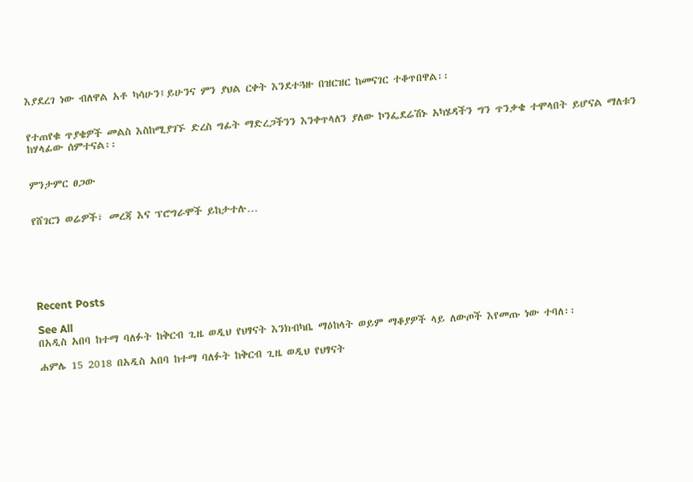እያደረገ ነው ብለዋል አቶ ካሳሁን፤ይሁንና ምን ያህል ርቀት እንደተጓዙ በዝርዝር ከመናገር ተቆጥበዋል፡፡


የተጠየቁ ጥያቄዎች መልስ እስከሚያገኙ ድረስ ግፊት ማድረጋችንን እንቀጥላለን ያለው ኮንፌደሬሽኑ አካሄዳችን ግን ጥንቃቄ ተሞላበት ይሆናል ማለቱን ከሃላፊው ሰምተናል፡፡


ምንታምር ፀጋው


የሸገርን ወሬዎች፣ መረጃ እና ፕሮግራሞች ይከታተሉ…






Recent Posts

See All
በአዲስ አበባ ከተማ ባለፉት ከቅርብ ጊዜ ወዲህ የህፃናት እንክብካቤ ማዕከላት ወይም ማቆያዎች ላይ ለውጦች እየመጡ ነው ተባለ፡፡

ሐምሌ 15 2018 በአዲስ አበባ ከተማ ባለፉት ከቅርብ ጊዜ ወዲህ የህፃናት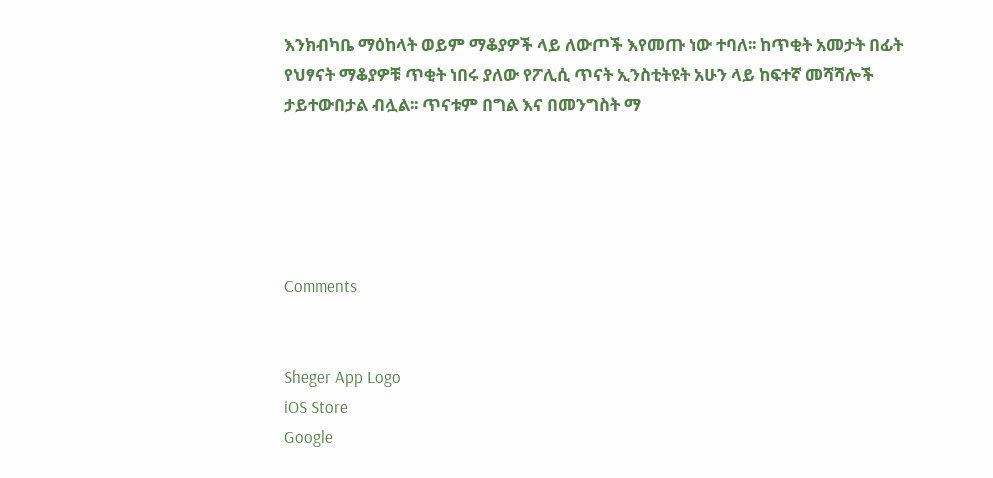እንክብካቤ ማዕከላት ወይም ማቆያዎች ላይ ለውጦች እየመጡ ነው ተባለ፡፡ ከጥቂት አመታት በፊት የህፃናት ማቆያዎቹ ጥቂት ነበሩ ያለው የፖሊሲ ጥናት ኢንስቲትዩት አሁን ላይ ከፍተኛ መሻሻሎች ታይተውበታል ብሏል፡፡ ጥናቱም በግል እና በመንግስት ማ





Comments


Sheger App Logo
iOS Store
Google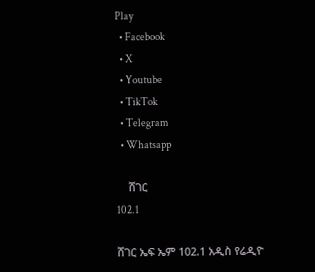Play
  • Facebook
  • X
  • Youtube
  • TikTok
  • Telegram
  • Whatsapp

    ሸገር
102.1

ሸገር ኤፍ ኤም 102.1 አዲስ የሬዲዮ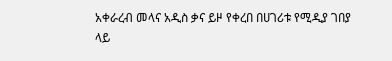አቀራረብ መላና አዲስ ቃና ይዞ የቀረበ በሀገሪቱ የሚዲያ ገበያ ላይ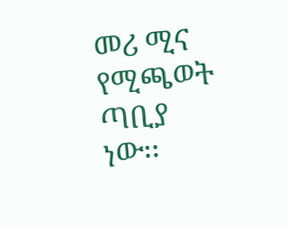መሪ ሚና የሚጫወት ጣቢያ ነው፡፡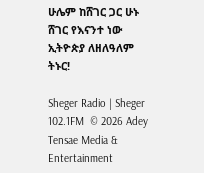ሁሌም ከሸገር ጋር ሁኑ
ሸገር የእናንተ ነው
ኢትዮጵያ ለዘለዓለም ትኑር!

Sheger Radio | Sheger 102.1FM  © 2026 Adey Tensae Media & Entertainment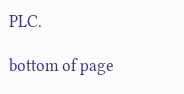PLC.

bottom of page